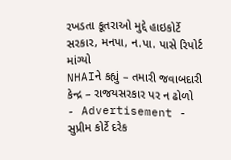રખડતા કૂતરાઓ મુદ્દે હાઇકોર્ટે સરકાર, મનપા, ન.પા. પાસે રિપોર્ટ માંગ્યો
NHAIને કહ્યું – તમારી જવાબદારી કેન્દ્ર – રાજયસરકાર પર ન ઢોળો
- Advertisement -
સુપ્રીમ કોર્ટે દરેક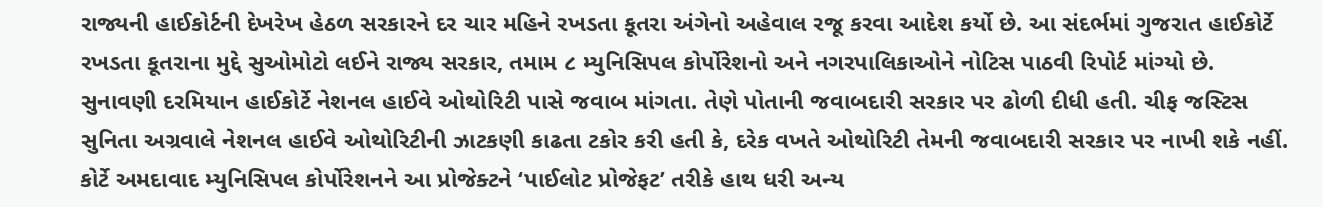રાજ્યની હાઈકોર્ટની દેખરેખ હેઠળ સરકારને દર ચાર મહિને રખડતા કૂતરા અંગેનો અહેવાલ રજૂ કરવા આદેશ કર્યો છે. આ સંદર્ભમાં ગુજરાત હાઈકોર્ટે રખડતા કૂતરાના મુદ્દે સુઓમોટો લઈને રાજ્ય સરકાર, તમામ ૮ મ્યુનિસિપલ કોર્પોરેશનો અને નગરપાલિકાઓને નોટિસ પાઠવી રિપોર્ટ માંગ્યો છે.
સુનાવણી દરમિયાન હાઈકોર્ટે નેશનલ હાઈવે ઓથોરિટી પાસે જવાબ માંગતા. તેણે પોતાની જવાબદારી સરકાર પર ઢોળી દીધી હતી. ચીફ જસ્ટિસ સુનિતા અગ્રવાલે નેશનલ હાઈવે ઓથોરિટીની ઝાટકણી કાઢતા ટકોર કરી હતી કે, દરેક વખતે ઓથોરિટી તેમની જવાબદારી સરકાર પર નાખી શકે નહીં. કોર્ટે અમદાવાદ મ્યુનિસિપલ કોર્પોરેશનને આ પ્રોજેક્ટને ‘પાઈલોટ પ્રોજેફટ’ તરીકે હાથ ધરી અન્ય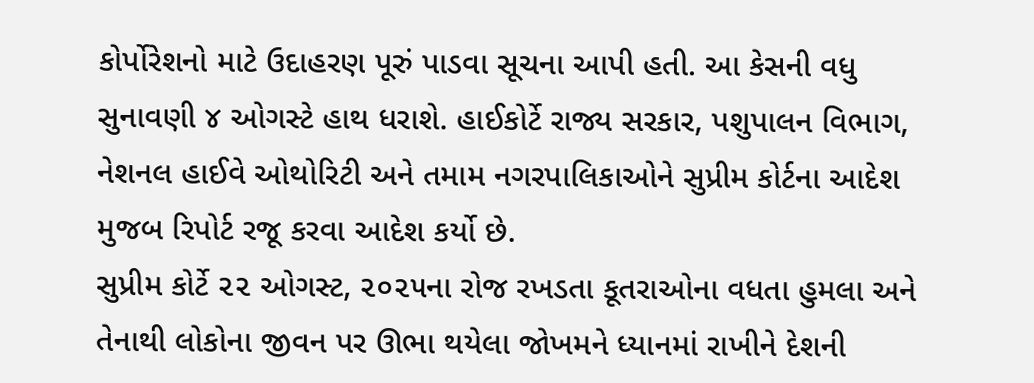કોર્પોરેશનો માટે ઉદાહરણ પૂરું પાડવા સૂચના આપી હતી. આ કેસની વધુ સુનાવણી ૪ ઓગસ્ટે હાથ ધરાશે. હાઈકોર્ટે રાજ્ય સરકાર, પશુપાલન વિભાગ, નેશનલ હાઈવે ઓથોરિટી અને તમામ નગરપાલિકાઓને સુપ્રીમ કોર્ટના આદેશ મુજબ રિપોર્ટ રજૂ કરવા આદેશ કર્યો છે.
સુપ્રીમ કોર્ટે ૨૨ ઓગસ્ટ, ૨૦૨૫ના રોજ રખડતા કૂતરાઓના વધતા હુમલા અને તેનાથી લોકોના જીવન પર ઊભા થયેલા જોખમને ધ્યાનમાં રાખીને દેશની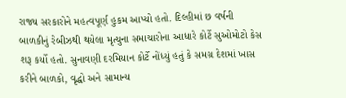રાજ્ય સરકારોને મહત્વપૂર્ણ હુકમ આપ્યો હતો. દિલ્હીમાં છ વર્ષની બાળકીનું રેબીઝથી થયેલા મૃત્યુના સમાચારોના આધારે કોર્ટે સુઓમોટો કેસ શરૂ કર્યો હતો. સુનાવણી દરમિયાન કોર્ટે નોંધ્યું હતું કે સમગ્ર દેશમાં ખાસ કરીને બાળકો, વૃદ્ધો અને સામાન્ય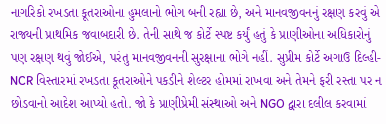નાગરિકો રખડતા કૂતરાઓના હુમલાનો ભોગ બની રહ્યા છે, અને માનવજીવનનું રક્ષણ કરવું એ રાજ્યની પ્રાથમિક જવાબદારી છે. તેની સાથે જ કોર્ટે સ્પષ્ટ કર્યું હતું કે પ્રાણીઓના અધિકારોનું પણ રક્ષણ થવું જોઈએ, પરંતુ માનવજીવનની સુરક્ષાના ભોગે નહીં. સુપ્રીમ કોર્ટે અગાઉ દિલ્હી-NCR વિસ્તારમાં રખડતા કૂતરાઓને પકડીને શેલ્ટર હોમમાં રાખવા અને તેમને ફરી રસ્તા પર ન છોડવાનો આદેશ આપ્યો હતો. જો કે પ્રાણીપ્રેમી સંસ્થાઓ અને NGO દ્વારા દલીલ કરવામાં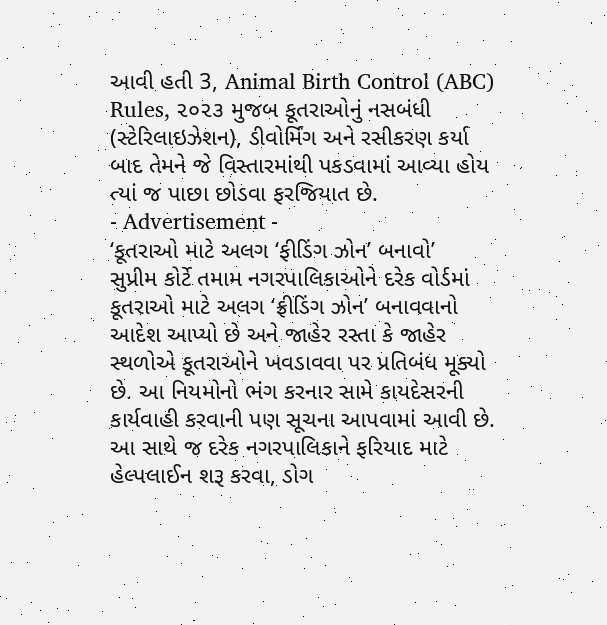આવી હતી 3, Animal Birth Control (ABC) Rules, ૨૦૨૩ મુજબ કૂતરાઓનું નસબંધી (સ્ટેરિલાઇઝેશન), ડીવોર્મિંગ અને રસીકરણ કર્યા બાદ તેમને જે વિસ્તારમાંથી પકડવામાં આવ્યા હોય ત્યાં જ પાછા છોડવા ફરજિયાત છે.
- Advertisement -
‘કૂતરાઓ માટે અલગ ‘ફીડિંગ ઝોન’ બનાવો’
સુપ્રીમ કોર્ટે તમામ નગરપાલિકાઓને દરેક વોર્ડમાં કૂતરાઓ માટે અલગ ‘ફ્રીડિંગ ઝોન’ બનાવવાનો આદેશ આપ્યો છે અને જાહેર રસ્તા કે જાહેર સ્થળોએ કૂતરાઓને ખવડાવવા પર પ્રતિબંધ મૂક્યો છે. આ નિયમોનો ભંગ કરનાર સામે કાયદેસરની કાર્યવાહી કરવાની પણ સૂચના આપવામાં આવી છે. આ સાથે જ દરેક નગરપાલિકાને ફરિયાદ માટે હેલ્પલાઈન શરૂ કરવા, ડોગ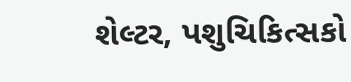શેલ્ટર, પશુચિકિત્સકો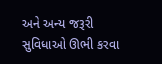અને અન્ય જરૂરી સુવિધાઓ ઊભી કરવા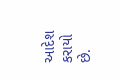આદેશ કરાયો છે.